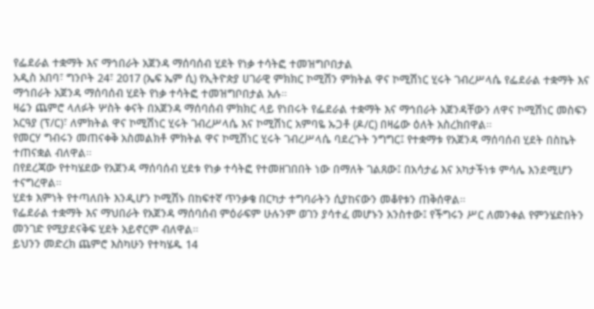የፌደራል ተቋማት እና ማኅበራት አጀንዳ ማሰባሰብ ሂደት የነቃ ተሳትፎ ተመዝግቦበታል
አዲስ አበባ፣ ግንቦት 24፣ 2017 (ኤፍ ኤም ሲ) የኢትዮጵያ ሀገራዊ ምክክር ኮሚሽን ምክትል ዋና ኮሚሽነር ሂሩት ገብረሥላሴ የፌደራል ተቋማት እና ማኅበራት አጀንዳ ማሰባሰብ ሂደት የነቃ ተሳትፎ ተመዝግቦበታል አሉ።
ዛሬን ጨምሮ ላለፉት ሦስት ቀናት በአጀንዳ ማሰባሰብ ምክክር ላይ የነበሩት የፌደራል ተቋማት እና ማኅበራት አጀንዳቸውን ለዋና ኮሚሽነር መስፍን አርዓያ (ፕ/ር)፣ ለምክትል ዋና ኮሚሽነር ሂሩት ገብረሥላሴ እና ኮሚሽነር አምባዬ ኡጋቶ (ዶ/ር) በዛሬው ዕለት አስረክበዋል።
የመርሃ ግብሩን መጠናቀቅ አስመልክቶ ምክትል ዋና ኮሚሽነር ሂሩት ገብረሥላሴ ባደረጉት ንግግር፤ የተቋማቱ የአጀንዳ ማሰባሰብ ሂደት በስኬት ተጠናቋል ብለዋል።
በየደረጃው የተካሄደው የአጀንዳ ማሰባሰብ ሂደቱ የነቃ ተሳትፎ የተመዘገበበት ነው በማለት ገልጸው፤ በአሳታፊ እና አካታችነቱ ምሳሌ እንደሚሆን ተናግረዋል።
ሂደቱ እምነት የተጣለበት እንዲሆን ኮሚሽኑ በከፍተኛ ጥንቃቄ በርካታ ተግባራትን ሲያከናውን መቆየቱን ጠቅሰዋል።
የፌደራል ተቋማት እና ማህበራት የአጀንዳ ማሰባሰብ ምዕራፍም ሁሉንም ወገን ያሳተፈ መሆኑን አንስተው፤ የችግሩን ሥር ለመንቀል የምንሄድበትን መንገድ የሚያደናቅፍ ሂደት አይኖርም ብለዋል።
ይህንን መድረክ ጨምሮ እስካሁን የተካሄዱ 14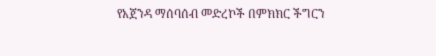የአጀንዳ ማሰባሰብ መድረኮች በምክክር ችግርን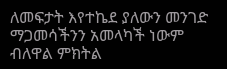ለመፍታት እየተኬደ ያለውን መንገድ ማጋመሳችንን አመላካች ነውም ብለዋል ምክትል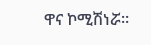ዋና ኮሚሽነሯ።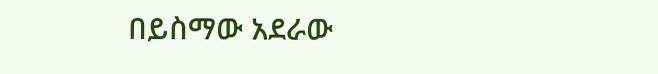በይስማው አደራው